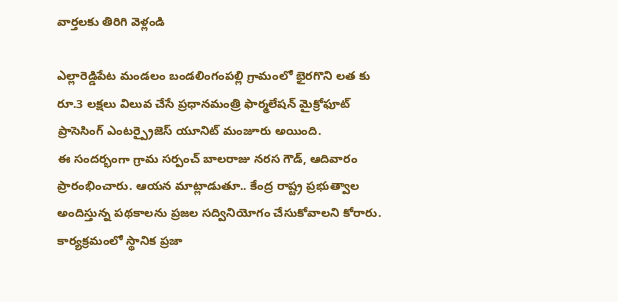వార్తలకు తిరిగి వెళ్లండి

ఎల్లారెడ్డిపేట మండలం బండలింగంపల్లి గ్రామంలో భైరగొని లత కు రూ.3 లక్షలు విలువ చేసే ప్రధానమంత్రి ఫార్మలేషన్ మైక్రోఫూట్ ప్రాసెసింగ్ ఎంటర్ప్రైజెస్ యూనిట్ మంజూరు అయింది.
ఈ సందర్భంగా గ్రామ సర్పంచ్ బాలరాజు నరస గౌడ్, ఆదివారం ప్రారంభించారు. ఆయన మాట్లాడుతూ.. కేంద్ర రాష్ట్ర ప్రభుత్వాల అందిస్తున్న పథకాలను ప్రజల సద్వినియోగం చేసుకోవాలని కోరారు. కార్యక్రమంలో స్థానిక ప్రజా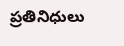ప్రతినిధులు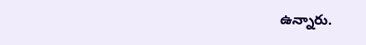ఉన్నారు.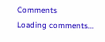Comments
Loading comments...